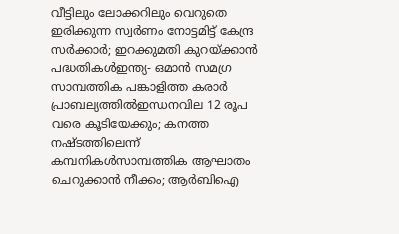വീട്ടിലും ലോക്കറിലും വെറുതെ ഇരിക്കുന്ന സ്വർണം നോട്ടമിട്ട് കേന്ദ്ര സർക്കാർ; ഇറക്കുമതി കുറയ്ക്കാന്‍ പദ്ധതികള്‍ഇന്ത്യ- ഒമാൻ സമഗ്ര സാമ്പത്തിക പങ്കാളിത്ത കരാർ പ്രാബല്യത്തിൽഇന്ധനവില 12 രൂപ വരെ കൂടിയേക്കും; കനത്ത നഷ്ടത്തിലെന്ന് കമ്പനികള്‍സാമ്പത്തിക ആഘാതം ചെറുക്കാൻ നീക്കം; ആർബിഐ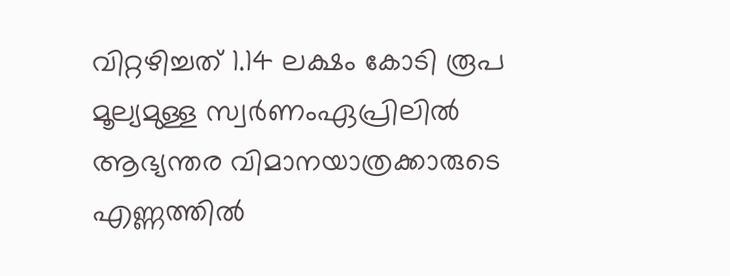വിറ്റഴിച്ചത് 1.14 ലക്ഷം കോടി രൂപ മൂല്യമുള്ള സ്വർണംഏപ്രിലിൽ ആഭ്യന്തര വിമാനയാത്രക്കാരുടെ എണ്ണത്തിൽ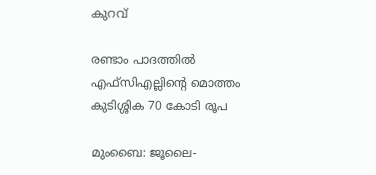കുറവ്

രണ്ടാം പാദത്തിൽ എഫ്‌സി‌എല്ലിന്റെ മൊത്തം കുടിശ്ശിക 70 കോടി രൂപ

മുംബൈ: ജൂലൈ-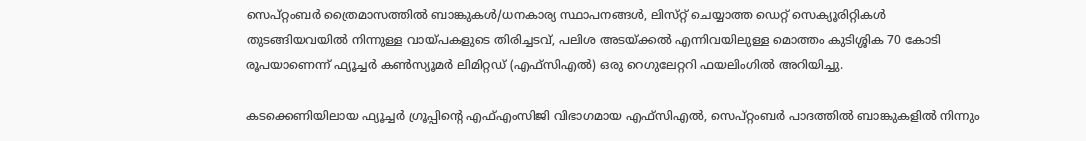സെപ്റ്റംബർ ത്രൈമാസത്തിൽ ബാങ്കുകൾ/ധനകാര്യ സ്ഥാപനങ്ങൾ, ലിസ്‌റ്റ് ചെയ്യാത്ത ഡെറ്റ് സെക്യൂരിറ്റികൾ തുടങ്ങിയവയിൽ നിന്നുള്ള വായ്‌പകളുടെ തിരിച്ചടവ്, പലിശ അടയ്ക്കൽ എന്നിവയിലുള്ള മൊത്തം കുടിശ്ശിക 70 കോടി രൂപയാണെന്ന് ഫ്യൂച്ചർ കൺസ്യൂമർ ലിമിറ്റഡ് (എഫ്‌സി‌എൽ) ഒരു റെഗുലേറ്ററി ഫയലിംഗിൽ അറിയിച്ചു.

കടക്കെണിയിലായ ഫ്യൂച്ചർ ഗ്രൂപ്പിന്റെ എഫ്‌എംസിജി വിഭാഗമായ എഫ്‌സിഎൽ, സെപ്‌റ്റംബർ പാദത്തിൽ ബാങ്കുകളിൽ നിന്നും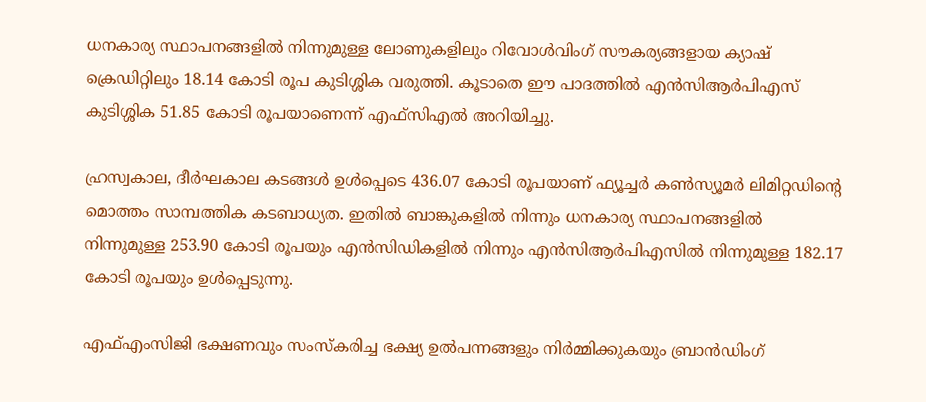ധനകാര്യ സ്ഥാപനങ്ങളിൽ നിന്നുമുള്ള ലോണുകളിലും റിവോൾവിംഗ് സൗകര്യങ്ങളായ ക്യാഷ് ക്രെഡിറ്റിലും 18.14 കോടി രൂപ കുടിശ്ശിക വരുത്തി. കൂടാതെ ഈ പാദത്തിൽ എൻസിആർപിഎസ് കുടിശ്ശിക 51.85 കോടി രൂപയാണെന്ന് എഫ്‌സി‌എൽ അറിയിച്ചു.

ഹ്രസ്വകാല, ദീർഘകാല കടങ്ങൾ ഉൾപ്പെടെ 436.07 കോടി രൂപയാണ് ഫ്യൂച്ചർ കൺസ്യൂമർ ലിമിറ്റഡിന്റെ മൊത്തം സാമ്പത്തിക കടബാധ്യത. ഇതിൽ ബാങ്കുകളിൽ നിന്നും ധനകാര്യ സ്ഥാപനങ്ങളിൽ നിന്നുമുള്ള 253.90 കോടി രൂപയും എൻസിഡികളിൽ നിന്നും എൻസിആർപിഎസിൽ നിന്നുമുള്ള 182.17 കോടി രൂപയും ഉൾപ്പെടുന്നു.

എഫ്‌എംസിജി ഭക്ഷണവും സംസ്‌കരിച്ച ഭക്ഷ്യ ഉൽപന്നങ്ങളും നിർമ്മിക്കുകയും ബ്രാൻഡിംഗ്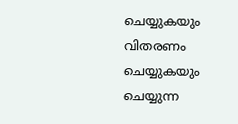ചെയ്യുകയും വിതരണം ചെയ്യുകയും ചെയ്യുന്ന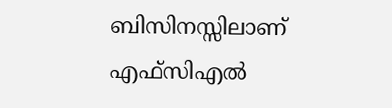ബിസിനസ്സിലാണ് എഫ്‌സിഎൽ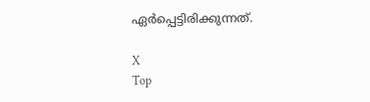ഏർപ്പെട്ടിരിക്കുന്നത്.

X
Top